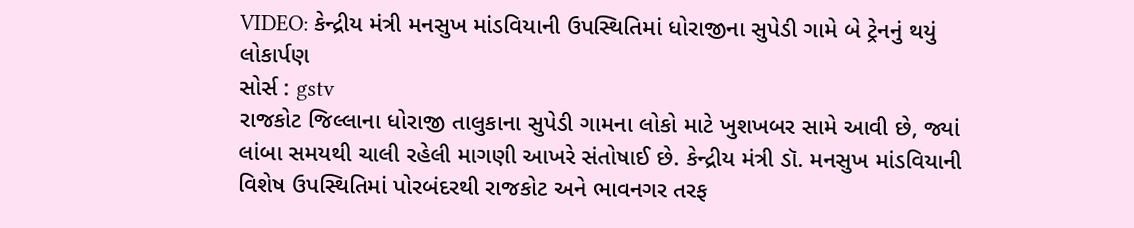VIDEO: કેન્દ્રીય મંત્રી મનસુખ માંડવિયાની ઉપસ્થિતિમાં ધોરાજીના સુપેડી ગામે બે ટ્રેનનું થયું લોકાર્પણ
સોર્સ : gstv
રાજકોટ જિલ્લાના ધોરાજી તાલુકાના સુપેડી ગામના લોકો માટે ખુશખબર સામે આવી છે, જ્યાં લાંબા સમયથી ચાલી રહેલી માગણી આખરે સંતોષાઈ છે. કેન્દ્રીય મંત્રી ડૉ. મનસુખ માંડવિયાની વિશેષ ઉપસ્થિતિમાં પોરબંદરથી રાજકોટ અને ભાવનગર તરફ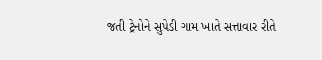જતી ટ્રેનોને સુપેડી ગામ ખાતે સત્તાવાર રીતે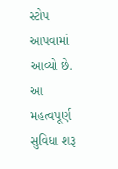સ્ટોપ આપવામાં આવ્યો છે. આ મહત્વપૂર્ણ સુવિધા શરૂ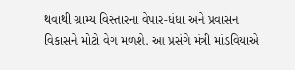થવાથી ગ્રામ્ય વિસ્તારના વેપાર-ધંધા અને પ્રવાસન વિકાસને મોટો વેગ મળશે. આ પ્રસંગે મંત્રી માંડવિયાએ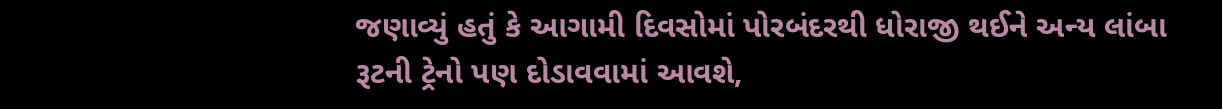જણાવ્યું હતું કે આગામી દિવસોમાં પોરબંદરથી ધોરાજી થઈને અન્ય લાંબા રૂટની ટ્રેનો પણ દોડાવવામાં આવશે,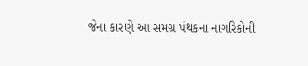જેના કારણે આ સમગ્ર પંથકના નાગરિકોની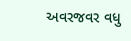અવરજવર વધુ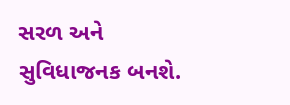સરળ અને સુવિધાજનક બનશે.